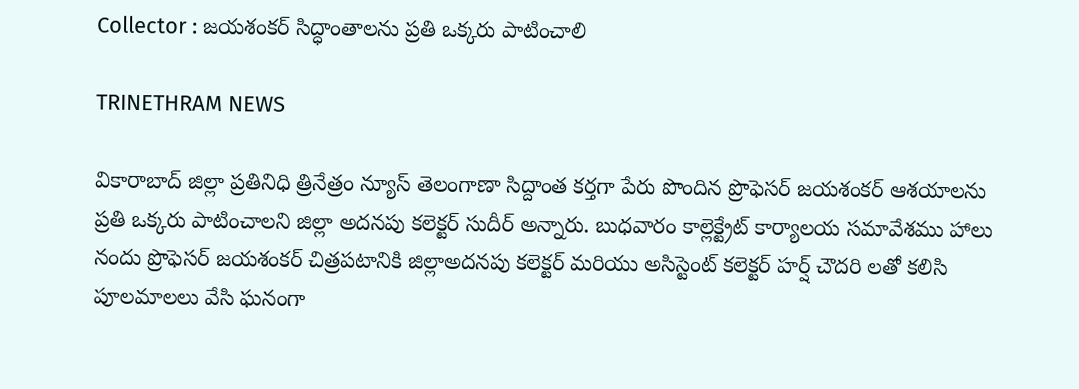Collector : జయశంకర్ సిద్ధాంతాలను ప్రతి ఒక్కరు పాటించాలి

TRINETHRAM NEWS

వికారాబాద్ జిల్లా ప్రతినిధి త్రినేత్రం న్యూస్ తెలంగాణా సిద్దాంత కర్తగా పేరు పొందిన ప్రొఫెసర్ జయశంకర్ ఆశయాలను ప్రతి ఒక్కరు పాటించాలని జిల్లా అదనపు కలెక్టర్ సుదీర్ అన్నారు. బుధవారం కాల్లెక్ట్రేట్ కార్యాలయ సమావేశము హాలు నందు ప్రొఫెసర్ జయశంకర్ చిత్రపటానికి జిల్లాఅదనపు కలెక్టర్ మరియు అసిస్టెంట్ కలెక్టర్ హర్ష్ చౌదరి లతో కలిసి పూలమాలలు వేసి ఘనంగా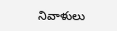నివాళులు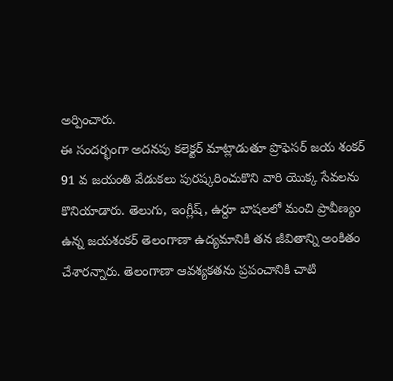అర్పించారు.
ఈ సందర్భంగా అదనపు కలెక్టర్ మాట్లాడుతూ ప్రొఫెసర్ జయ శంకర్ 91 వ జయంతి వేడుకలు పురష్కరించుకొని వారి యొక్క సేవలను కొనియాడారు. తెలుగు, ఇంగ్లీష్, ఉర్దూ బాషలలో మంచి ప్రావీణ్యం ఉన్న జయశంకర్ తెలంగాణా ఉద్యమానికి తన జీవితాన్ని అంకితం చేశారన్నారు. తెలంగాణా ఆవశ్యకతను ప్రపంచానికి చాటి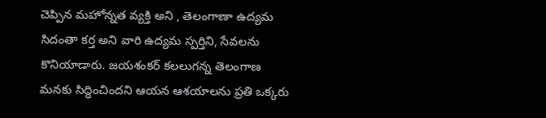చెప్పిన మహోన్నత వ్యక్తి అని , తెలంగాణా ఉద్యమ సిదంతా కర్త అని వారి ఉద్యమ స్పర్తిని, సేవలను కొనియాడారు. జయశంకర్ కలలుగన్న తెలంగాణ మనకు సిద్ధించిందని ఆయన ఆశయాలను ప్రతి ఒక్కరు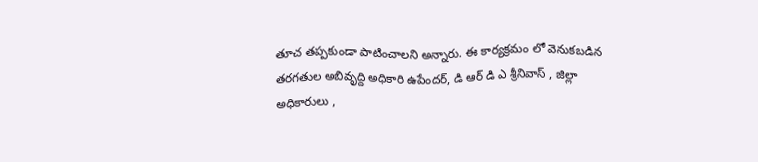తూచ తప్పకుండా పాటించాలని అన్నారు. ఈ కార్యక్రమం లో వెనుకబడిన తరగతుల అబివృద్ది అధికారి ఉపేందర్, డి ఆర్ డి ఎ శ్రీనివాస్ , జిల్లా అధికారులు ,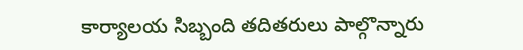కార్యాలయ సిబ్బంది తదితరులు పాల్గొన్నారు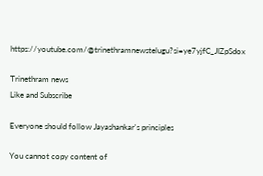https://youtube.com/@trinethramnewstelugu?si=ye7yjfC_JIZpSdox

Trinethram news
Like and Subscribe

Everyone should follow Jayashankar's principles

You cannot copy content of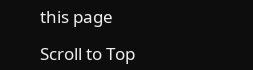this page

Scroll to Top